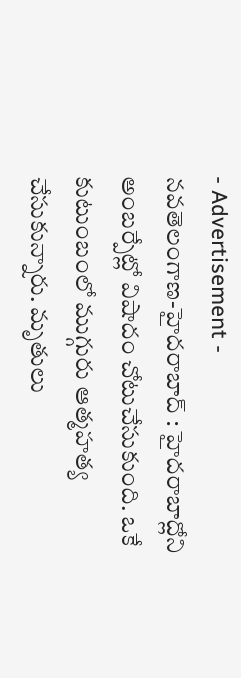- Advertisement -
నవతెలంగాణ-హైదరాబాద్ : హైదరాబాద్లోని అంబర్పేట్లో విషాదం చోటుచేసుకుంది. ఒకే కుటుంబంలో ముగ్గురు ఆత్మహత్య చేసుకున్నారు. మృతులు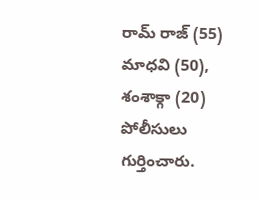రామ్ రాజ్ (55) మాధవి (50), శంశాక్గా (20) పోలీసులు గుర్తించారు.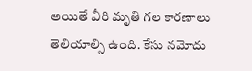అయితే వీరి మృతి గల కారణాలు తెలియాల్సి ఉంది. కేసు నమోదు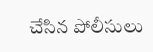చేసిన పోలీసులు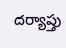దర్యాప్తు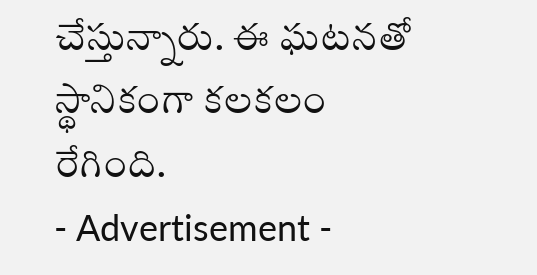చేస్తున్నారు. ఈ ఘటనతో స్థానికంగా కలకలం రేగింది.
- Advertisement -